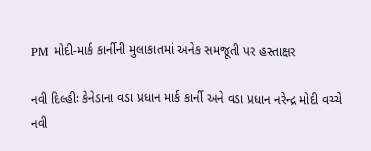PM મોદી-માર્ક કાર્નીની મુલાકાતમાં અનેક સમજૂતી પર હસ્તાક્ષર

નવી દિલ્હીઃ કેનેડાના વડા પ્રધાન માર્ક કાર્ની અને વડા પ્રધાન નરેન્દ્ર મોદી વચ્ચે  નવી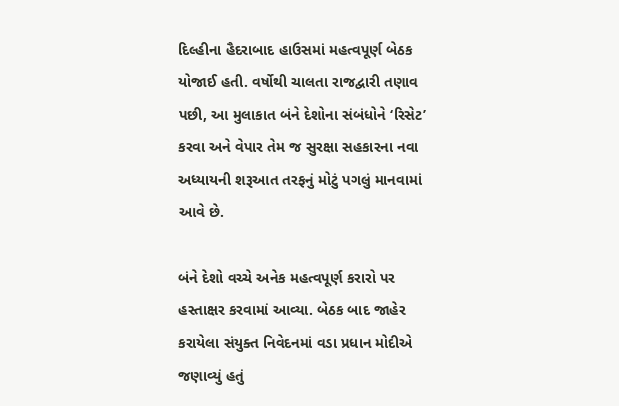દિલ્હીના હૈદરાબાદ હાઉસમાં મહત્વપૂર્ણ બેઠક યોજાઈ હતી. વર્ષોથી ચાલતા રાજદ્વારી તણાવ પછી, આ મુલાકાત બંને દેશોના સંબંધોને ‘રિસેટ’ કરવા અને વેપાર તેમ જ સુરક્ષા સહકારના નવા અધ્યાયની શરૂઆત તરફનું મોટું પગલું માનવામાં આવે છે.

બંને દેશો વચ્ચે અનેક મહત્વપૂર્ણ કરારો પર હસ્તાક્ષર કરવામાં આવ્યા. બેઠક બાદ જાહેર કરાયેલા સંયુક્ત નિવેદનમાં વડા પ્રધાન મોદીએ જણાવ્યું હતું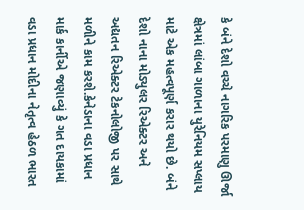કે બંને દેશો વચ્ચે નાગરિક પરમાણુ ઊર્જા ક્ષેત્રમાં લાંબા ગાળાના યુરેનિયમ સપ્લાય માટે એક મહત્વપૂર્ણ કરાર થયો છે. બંને દેશો નાના મોડ્યુલર રિએક્ટર અને અદ્યતન રિએક્ટર ટેકનોલોજી પર સાથે મળીને કામ કરશે.કેનેડાના વડા પ્રધાન માર્ક કાર્નીએ જણાવ્યું કે ગત દાયકામાં વડા પ્રધાન મોદીના નેતૃત્વ હેઠળ ભારત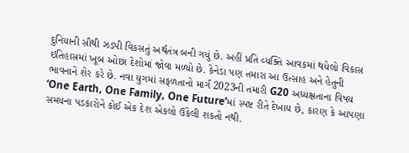દુનિયાની સૌથી ઝડપી વિકસતું અર્થતંત્ર બની ગયું છે. અહીં પ્રતિ વ્યક્તિ આવકમાં થયેલો વિકાસ ઇતિહાસમાં ખૂબ ઓછા દેશોમાં જોવા મળ્યો છે. કેનેડા પણ તમારા આ ઉત્સાહ અને હેતુની ભાવનાને શેર કરે છે. નવા યુગમાં સફળતાનો માર્ગ 2023ની તમારી G20 અધ્યક્ષતાના વિષય ‘One Earth, One Family, One Future’માં સ્પષ્ટ રીતે દેખાય છે, કારણ કે આપણા સમયના પડકારોને કોઈ એક દેશ એકલો ઉકેલી શકતો નથી.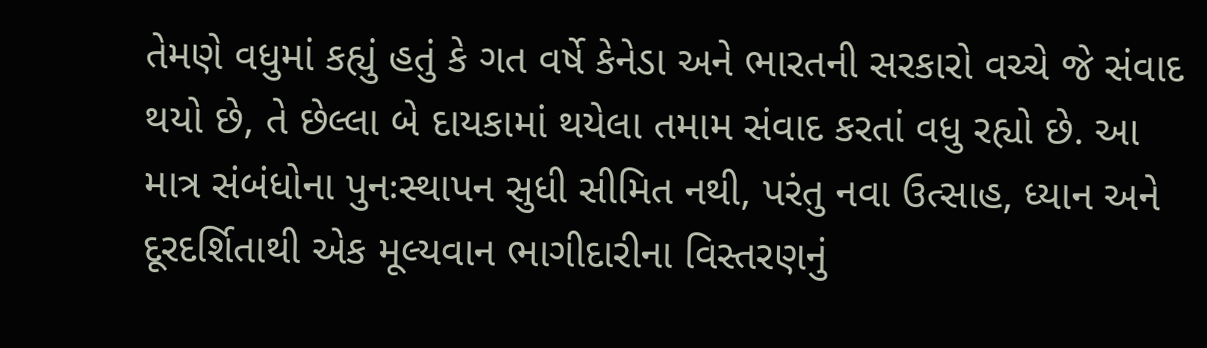તેમણે વધુમાં કહ્યું હતું કે ગત વર્ષે કેનેડા અને ભારતની સરકારો વચ્ચે જે સંવાદ થયો છે, તે છેલ્લા બે દાયકામાં થયેલા તમામ સંવાદ કરતાં વધુ રહ્યો છે. આ માત્ર સંબંધોના પુનઃસ્થાપન સુધી સીમિત નથી, પરંતુ નવા ઉત્સાહ, ધ્યાન અને દૂરદર્શિતાથી એક મૂલ્યવાન ભાગીદારીના વિસ્તરણનું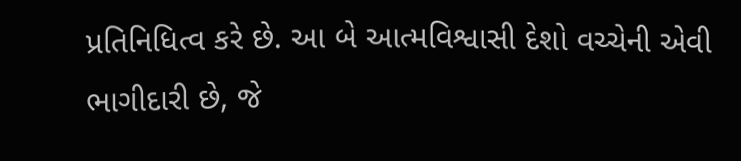પ્રતિનિધિત્વ કરે છે. આ બે આત્મવિશ્વાસી દેશો વચ્ચેની એવી ભાગીદારી છે, જે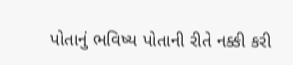પોતાનું ભવિષ્ય પોતાની રીતે નક્કી કરી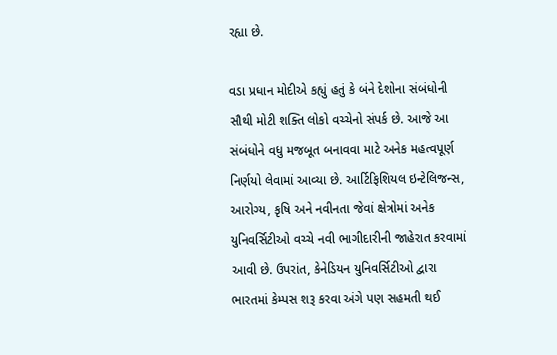રહ્યા છે.

વડા પ્રધાન મોદીએ કહ્યું હતું કે બંને દેશોના સંબંધોની સૌથી મોટી શક્તિ લોકો વચ્ચેનો સંપર્ક છે. આજે આ સંબંધોને વધુ મજબૂત બનાવવા માટે અનેક મહત્વપૂર્ણ નિર્ણયો લેવામાં આવ્યા છે. આર્ટિફિશિયલ ઇન્ટેલિજન્સ, આરોગ્ય, કૃષિ અને નવીનતા જેવાં ક્ષેત્રોમાં અનેક યુનિવર્સિટીઓ વચ્ચે નવી ભાગીદારીની જાહેરાત કરવામાં આવી છે. ઉપરાંત, કેનેડિયન યુનિવર્સિટીઓ દ્વારા ભારતમાં કેમ્પસ શરૂ કરવા અંગે પણ સહમતી થઈ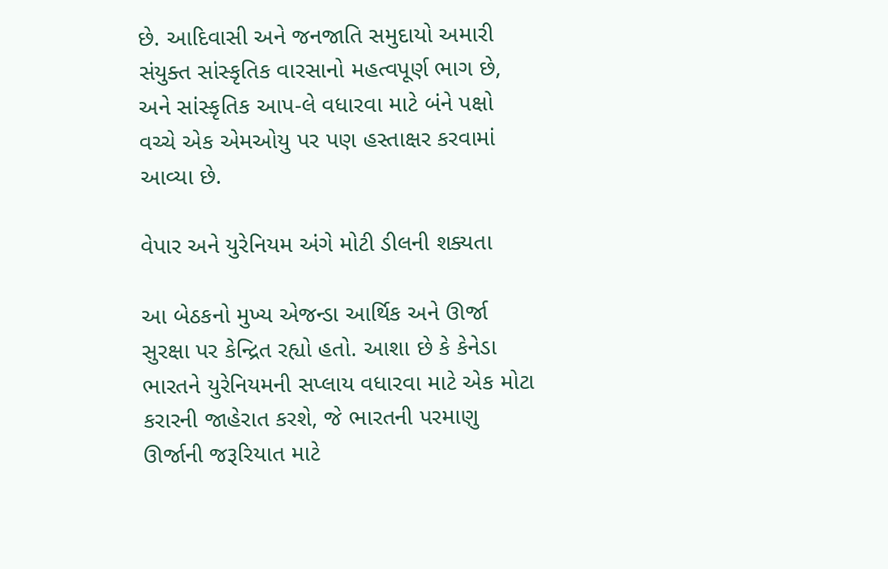છે. આદિવાસી અને જનજાતિ સમુદાયો અમારી સંયુક્ત સાંસ્કૃતિક વારસાનો મહત્વપૂર્ણ ભાગ છે, અને સાંસ્કૃતિક આપ-લે વધારવા માટે બંને પક્ષો વચ્ચે એક એમઓયુ પર પણ હસ્તાક્ષર કરવામાં આવ્યા છે.

વેપાર અને યુરેનિયમ અંગે મોટી ડીલની શક્યતા

આ બેઠકનો મુખ્ય એજન્ડા આર્થિક અને ઊર્જા સુરક્ષા પર કેન્દ્રિત રહ્યો હતો. આશા છે કે કેનેડા ભારતને યુરેનિયમની સપ્લાય વધારવા માટે એક મોટા કરારની જાહેરાત કરશે, જે ભારતની પરમાણુ ઊર્જાની જરૂરિયાત માટે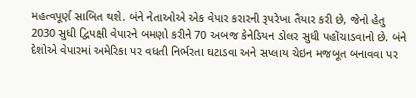મહત્વપૂર્ણ સાબિત થશે. બંને નેતાઓએ એક વેપાર કરારની રૂપરેખા તૈયાર કરી છે, જેનો હેતુ 2030 સુધી દ્વિપક્ષી વેપારને બમણો કરીને 70 અબજ કેનેડિયન ડોલર સુધી પહોંચાડવાનો છે. બંને દેશોએ વેપારમાં અમેરિકા પર વધતી નિર્ભરતા ઘટાડવા અને સપ્લાય ચેઇન મજબૂત બનાવવા પર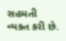સહમતી વ્યક્ત કરી છે.